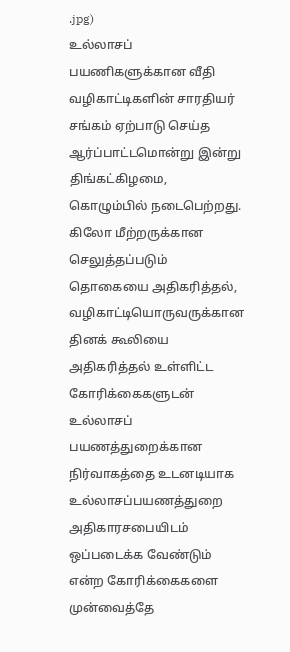.jpg)
உல்லாசப் பயணிகளுக்கான வீதி வழிகாட்டிகளின் சாரதியர் சங்கம் ஏற்பாடு செய்த ஆர்ப்பாட்டமொன்று இன்று திங்கட்கிழமை, கொழும்பில் நடைபெற்றது. கிலோ மீற்றருக்கான செலுத்தப்படும் தொகையை அதிகரித்தல், வழிகாட்டியொருவருக்கான தினக் கூலியை அதிகரித்தல் உள்ளிட்ட கோரிக்கைகளுடன் உல்லாசப் பயணத்துறைக்கான நிர்வாகத்தை உடனடியாக உல்லாசப்பயணத்துறை அதிகாரசபையிடம் ஒப்படைக்க வேண்டும் என்ற கோரிக்கைகளை முன்வைத்தே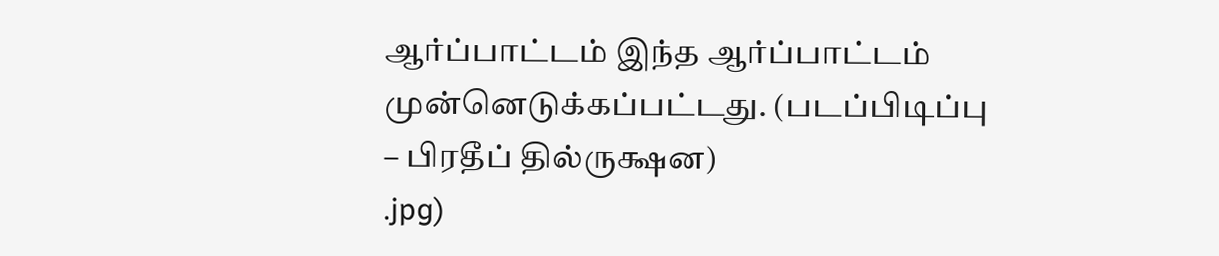ஆர்ப்பாட்டம் இந்த ஆர்ப்பாட்டம் முன்னெடுக்கப்பட்டது. (படப்பிடிப்பு – பிரதீப் தில்ருக்ஷன)
.jpg)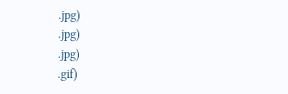.jpg)
.jpg)
.jpg)
.gif)